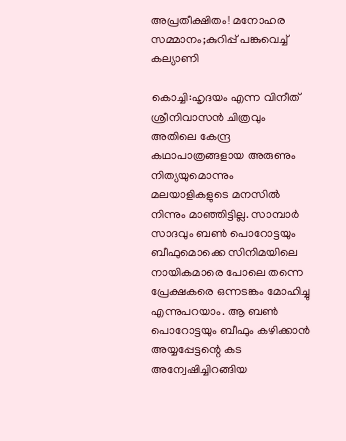അപ്രതീക്ഷിതം! മനോഹര സമ്മാനം;കുറിപ്പ് പങ്കുവെച്ച് കല്യാണി

കൊച്ചി:ഹൃദയം എന്ന വിനീത് ശ്രീനിവാസൻ ചിത്രവും അതിലെ കേന്ദ്ര കഥാപാത്രങ്ങളായ അരുണും നിത്യയുമൊന്നും മലയാളികളുടെ മനസിൽ നിന്നും മാഞ്ഞിട്ടില്ല. സാമ്പാർ സാദവും ബൺ പൊറോട്ടയും ബീഫുമൊക്കെ സിനിമയിലെ നായികമാരെ പോലെ തന്നെ പ്രേക്ഷകരെ ഒന്നടങ്കം മോഹിച്ചു എന്നുപറയാം. ആ ബൺ പൊറോട്ടയും ബീഫും കഴിക്കാൻ അയ്യപ്പേട്ടന്റെ കട അന്വേഷിച്ചിറങ്ങിയ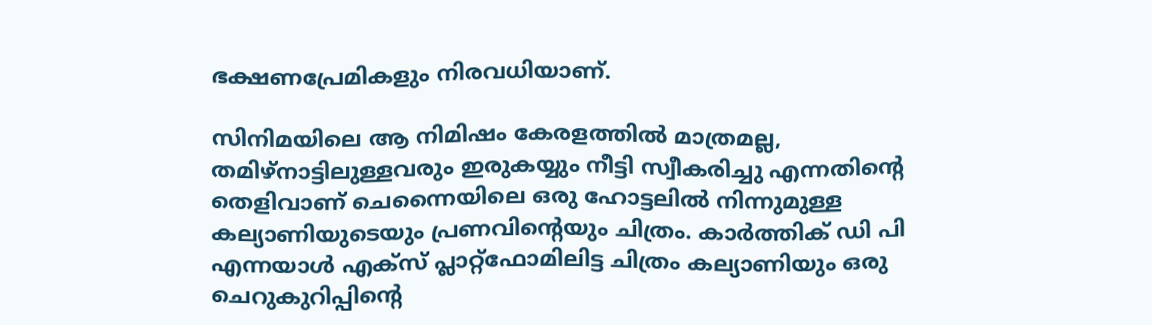ഭക്ഷണപ്രേമികളും നിരവധിയാണ്.

സിനിമയിലെ ആ നിമിഷം കേരളത്തിൽ മാത്രമല്ല, തമിഴ്‌നാട്ടിലുള്ളവരും ഇരുകയ്യും നീട്ടി സ്വീകരിച്ചു എന്നതിന്റെ തെളിവാണ് ചെന്നൈയിലെ ഒരു ഹോട്ടലിൽ നിന്നുമുള്ള കല്യാണിയുടെയും പ്രണവിന്റെയും ചിത്രം. കാർത്തിക് ഡി പി എന്നയാൾ എക്സ് പ്ലാറ്റ്‌ഫോമിലിട്ട ചിത്രം കല്യാണിയും ഒരു ചെറുകുറിപ്പിന്റെ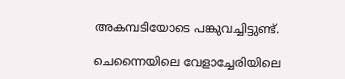അകമ്പടിയോടെ പങ്കുവച്ചിട്ടുണ്ട്.

ചെന്നൈയിലെ വേളാച്ചേരിയിലെ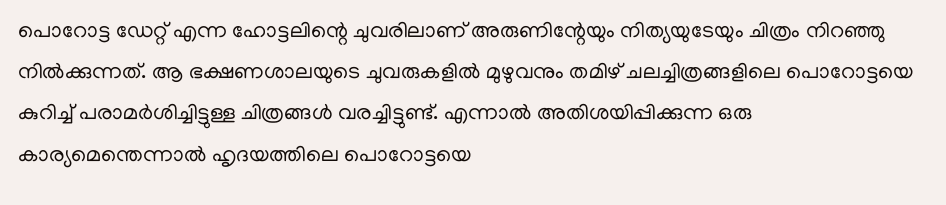പൊറോട്ട ഡേറ്റ് എന്ന ഹോട്ടലിന്റെ ചുവരിലാണ് അരുണിന്റേയും നിത്യയുടേയും ചിത്രം നിറഞ്ഞു നിൽക്കുന്നത്. ആ ഭക്ഷണശാലയുടെ ചുവരുകളിൽ മുഴുവനും തമിഴ് ചലച്ചിത്രങ്ങളിലെ പൊറോട്ടയെ കുറിച്ച് പരാമർശിച്ചിട്ടുള്ള ചിത്രങ്ങൾ വരച്ചിട്ടുണ്ട്. എന്നാൽ അതിശയിപ്പിക്കുന്ന ഒരു കാര്യമെന്തെന്നാൽ ഹൃദയത്തിലെ പൊറോട്ടയെ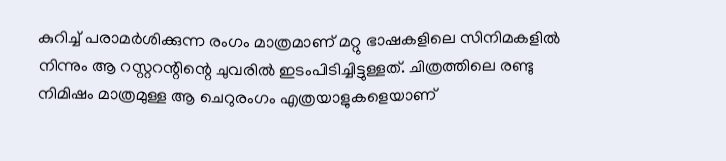കുറിച്ച് പരാമർശിക്കുന്ന രംഗം മാത്രമാണ് മറ്റു ഭാഷകളിലെ സിനിമകളിൽ നിന്നും ആ റസ്റ്ററന്റിന്റെ ചുവരിൽ ഇടംപിടിച്ചിട്ടുള്ളത്. ചിത്രത്തിലെ രണ്ടു നിമിഷം മാത്രമുള്ള ആ ചെറുരംഗം എത്രയാളുകളെയാണ്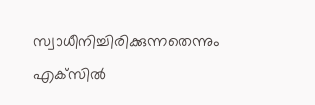സ്വാധീനിച്ചിരിക്കുന്നതെന്നും എക്‌സിൽ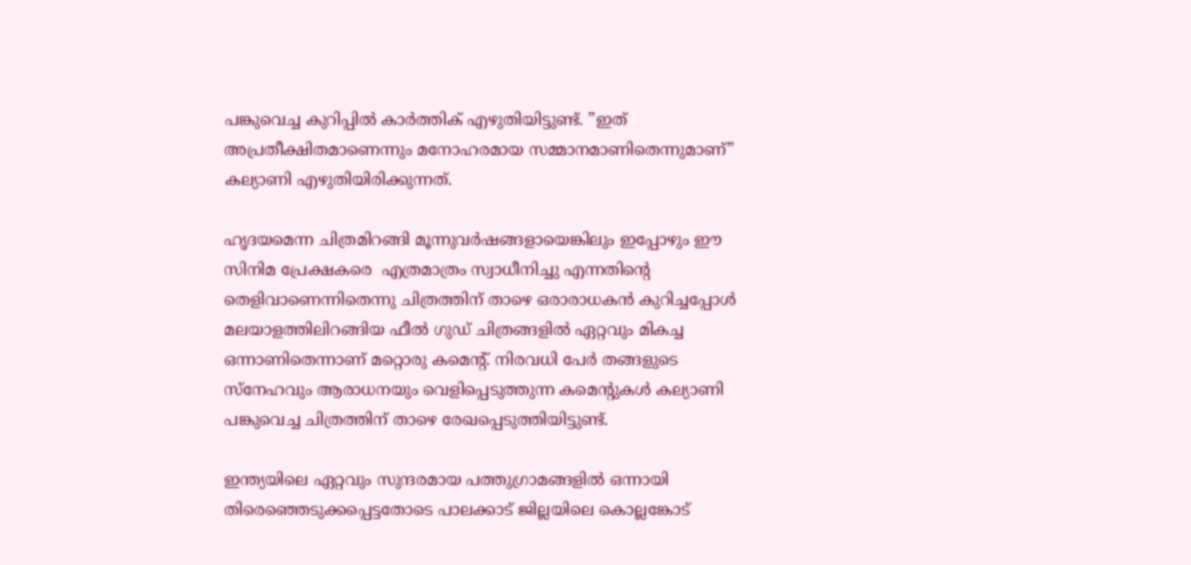പങ്കുവെച്ച കുറിപ്പിൽ കാർത്തിക് എഴുതിയിട്ടുണ്ട്. ”ഇത് അപ്രതീക്ഷിതമാണെന്നും മനോഹരമായ സമ്മാനമാണിതെന്നുമാണ്” കല്യാണി എഴുതിയിരിക്കുന്നത്.

ഹൃദയമെന്ന ചിത്രമിറങ്ങി മൂന്നുവർഷങ്ങളായെങ്കിലും ഇപ്പോഴും ഈ സിനിമ പ്രേക്ഷകരെ  എത്രമാത്രം സ്വാധീനിച്ചു എന്നതിന്റെ തെളിവാണെന്നിതെന്നു ചിത്രത്തിന് താഴെ ഒരാരാധകൻ കുറിച്ചപ്പോൾ മലയാളത്തിലിറങ്ങിയ ഫീൽ ഗുഡ് ചിത്രങ്ങളിൽ ഏറ്റവും മികച്ച ഒന്നാണിതെന്നാണ് മറ്റൊരു കമെന്റ്. നിരവധി പേർ തങ്ങളുടെ സ്നേഹവും ആരാധനയും വെളിപ്പെടുത്തുന്ന കമെന്റുകൾ കല്യാണി പങ്കുവെച്ച ചിത്രത്തിന് താഴെ രേഖപ്പെടുത്തിയിട്ടുണ്ട്.

ഇന്ത്യയിലെ ഏറ്റവും സുന്ദരമായ പത്തുഗ്രാമങ്ങളിൽ ഒന്നായി തിരെഞ്ഞെടുക്കപ്പെട്ടതോടെ പാലക്കാട് ജില്ലയിലെ കൊല്ലങ്കോട്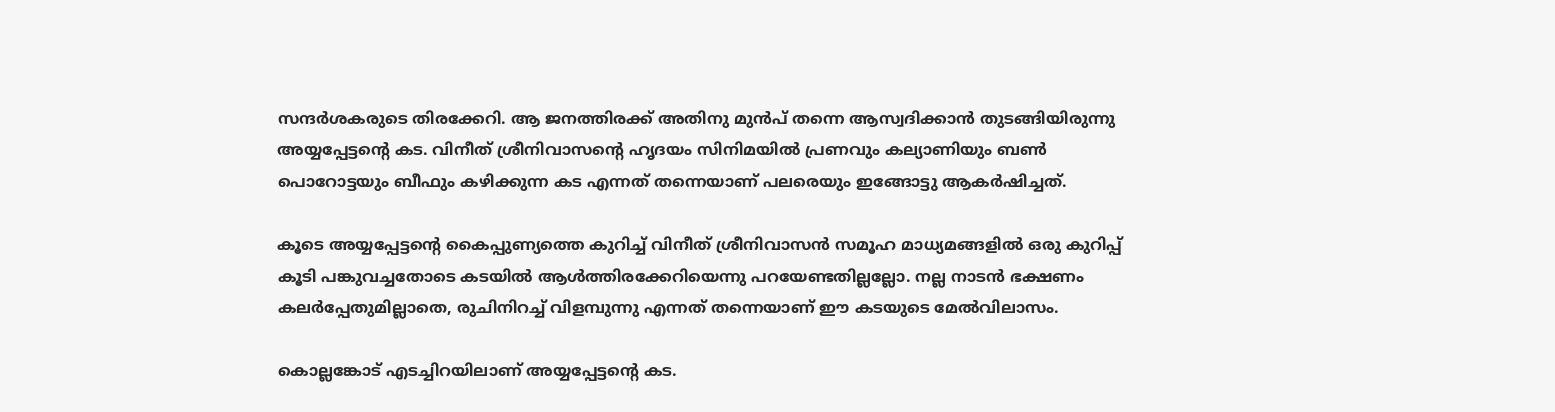സന്ദർശകരുടെ തിരക്കേറി. ആ ജനത്തിരക്ക് അതിനു മുൻപ് തന്നെ ആസ്വദിക്കാൻ തുടങ്ങിയിരുന്നു അയ്യപ്പേട്ടന്റെ കട. വിനീത് ശ്രീനിവാസന്റെ ഹൃദയം സിനിമയിൽ പ്രണവും കല്യാണിയും ബൺ പൊറോട്ടയും ബീഫും കഴിക്കുന്ന കട എന്നത് തന്നെയാണ് പലരെയും ഇങ്ങോട്ടു ആകർഷിച്ചത്.

കൂടെ അയ്യപ്പേട്ടന്റെ കൈപ്പുണ്യത്തെ കുറിച്ച് വിനീത് ശ്രീനിവാസൻ സമൂഹ മാധ്യമങ്ങളിൽ ഒരു കുറിപ്പ് കൂടി പങ്കുവച്ചതോടെ കടയിൽ ആൾത്തിരക്കേറിയെന്നു പറയേണ്ടതില്ലല്ലോ. നല്ല നാടൻ ഭക്ഷണം കലർപ്പേതുമില്ലാതെ, രുചിനിറച്ച് വിളമ്പുന്നു എന്നത് തന്നെയാണ് ഈ കടയുടെ മേൽവിലാസം.

കൊല്ലങ്കോട് എടച്ചിറയിലാണ് അയ്യപ്പേട്ടന്റെ കട.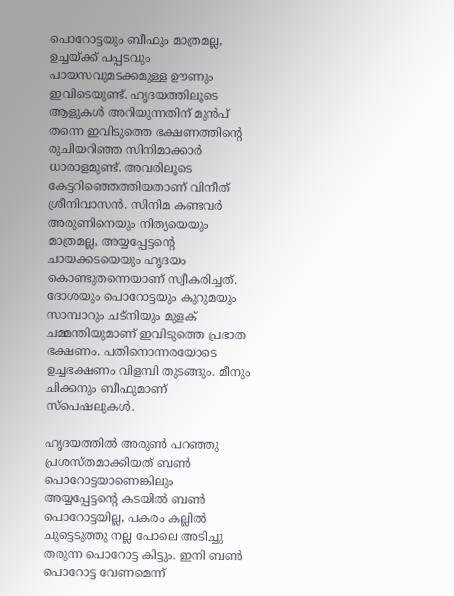പൊറോട്ടയും ബീഫും മാത്രമല്ല, ഉച്ചയ്ക്ക് പപ്പടവും പായസവുമടക്കമുള്ള ഊണും ഇവിടെയുണ്ട്. ഹൃദയത്തിലൂടെ ആളുകൾ അറിയുന്നതിന് മുൻപ് തന്നെ ഇവിടുത്തെ ഭക്ഷണത്തിന്റെ രുചിയറിഞ്ഞ സിനിമാക്കാർ ധാരാളമുണ്ട്. അവരിലൂടെ കേട്ടറിഞ്ഞെത്തിയതാണ് വിനീത് ശ്രീനിവാസൻ. സിനിമ കണ്ടവർ അരുണിനെയും നിത്യയെയും മാത്രമല്ല, അയ്യപ്പേട്ടന്റെ ചായക്കടയെയും ഹൃദയം കൊണ്ടുതന്നെയാണ് സ്വീകരിച്ചത്. ദോശയും പൊറോട്ടയും കുറുമയും സാമ്പാറും ചട്നിയും മുളക് ചമ്മന്തിയുമാണ് ഇവിടുത്തെ പ്രഭാത ഭക്ഷണം. പതിനൊന്നരയോടെ ഉച്ചഭക്ഷണം വിളമ്പി തുടങ്ങും. മീനും ചിക്കനും ബീഫുമാണ് സ്പെഷലുകൾ.

ഹൃദയത്തിൽ അരുൺ പറഞ്ഞു പ്രശസ്തമാക്കിയത് ബൺ പൊറോട്ടയാണെങ്കിലും അയ്യപ്പേട്ടന്റെ കടയിൽ ബൺ പൊറോട്ടയില്ല, പകരം കല്ലിൽ ചുട്ടെടുത്തു നല്ല പോലെ അടിച്ചു തരുന്ന പൊറോട്ട കിട്ടും. ഇനി ബൺ പൊറോട്ട വേണമെന്ന്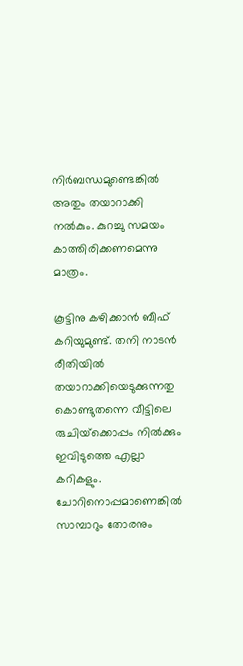നിർബന്ധമുണ്ടെങ്കിൽ അതും തയാറാക്കി നൽകും. കുറച്ചു സമയം കാത്തിരിക്കണമെന്നു മാത്രം.

കൂട്ടിനു കഴിക്കാൻ ബീഫ് കറിയുമുണ്ട്. തനി നാടൻ രീതിയിൽ തയാറാക്കിയെടുക്കുന്നതു കൊണ്ടുതന്നെ വീട്ടിലെ രുചിയ്‌ക്കൊപ്പം നിൽക്കും ഇവിടുത്തെ എല്ലാ കറികളും. ചോറിനൊപ്പമാണെങ്കിൽ സാമ്പാറും തോരനും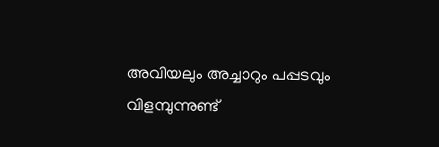അവിയലും അച്ചാറും പപ്പടവും വിളമ്പുന്നുണ്ട്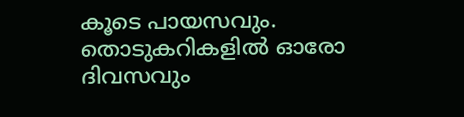കൂടെ പായസവും. തൊടുകറികളിൽ ഓരോ ദിവസവും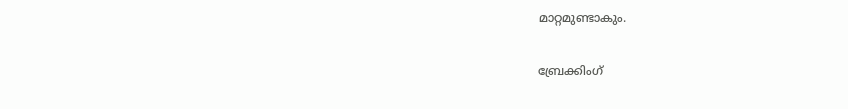മാറ്റമുണ്ടാകും.

ബ്രേക്കിംഗ്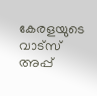കേരളയുടെ വാട്സ് അപ്പ്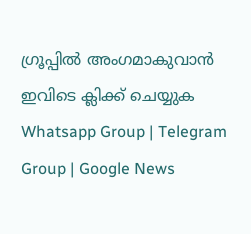ഗ്രൂപ്പിൽ അംഗമാകുവാൻ ഇവിടെ ക്ലിക്ക് ചെയ്യുക Whatsapp Group | Telegram Group | Google News